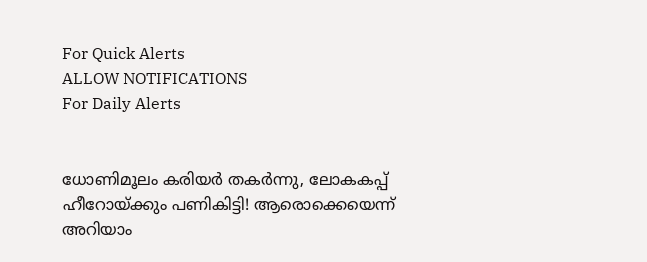For Quick Alerts
ALLOW NOTIFICATIONS
For Daily Alerts


ധോണിമൂലം കരിയര്‍ തകര്‍ന്നു, ലോകകപ്പ് ഹീറോയ്ക്കും പണികിട്ടി! ആരൊക്കെയെന്ന് അറിയാം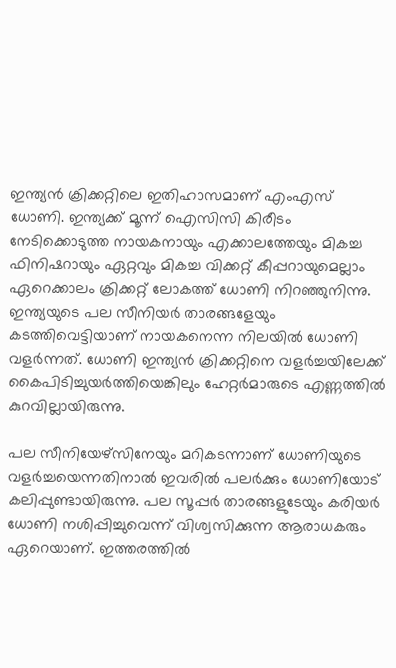ഇന്ത്യന്‍ ക്രിക്കറ്റിലെ ഇതിഹാസമാണ് എംഎസ് ധോണി. ഇന്ത്യക്ക് മൂന്ന് ഐസിസി കിരീടം നേടിക്കൊടുത്ത നായകനായും എക്കാലത്തേയും മികച്ച ഫിനിഷറായും ഏറ്റവും മികച്ച വിക്കറ്റ് കീപ്പറായുമെല്ലാം ഏറെക്കാലം ക്രിക്കറ്റ് ലോകത്ത് ധോണി നിറഞ്ഞുനിന്നു. ഇന്ത്യയുടെ പല സീനിയര്‍ താരങ്ങളേയും കടത്തിവെട്ടിയാണ് നായകനെന്ന നിലയില്‍ ധോണി വളര്‍ന്നത്. ധോണി ഇന്ത്യന്‍ ക്രിക്കറ്റിനെ വളര്‍ച്ചയിലേക്ക് കൈപിടിച്ചുയര്‍ത്തിയെങ്കിലും ഹേറ്റര്‍മാരുടെ എണ്ണത്തില്‍ കുറവില്ലായിരുന്നു.

പല സീനിയേഴ്സിനേയും മറികടന്നാണ് ധോണിയുടെ വളര്‍ച്ചയെന്നതിനാല്‍ ഇവരില്‍ പലര്‍ക്കും ധോണിയോട് കലിപ്പുണ്ടായിരുന്നു. പല സൂപ്പര്‍ താരങ്ങളുടേയും കരിയര്‍ ധോണി നശിപ്പിച്ചുവെന്ന് വിശ്വസിക്കുന്ന ആരാധകരും ഏറെയാണ്. ഇത്തരത്തില്‍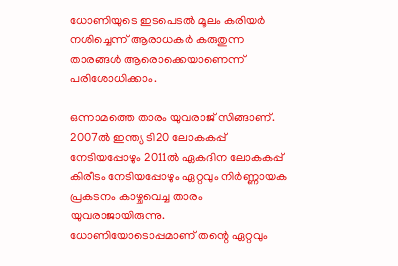ധോണിയുടെ ഇടപെടല്‍ മൂലം കരിയര്‍ നശിച്ചെന്ന് ആരാധകര്‍ കരുതുന്ന താരങ്ങള്‍ ആരൊക്കെയാണെന്ന് പരിശോധിക്കാം.

ഒന്നാമത്തെ താരം യുവരാജ് സിങ്ങാണ്. 2007ല്‍ ഇന്ത്യ ടി20 ലോകകപ്പ് നേടിയപ്പോഴും 2011ല്‍ ഏകദിന ലോകകപ്പ് കിരീടം നേടിയപ്പോഴും ഏറ്റവും നിര്‍ണ്ണായക പ്രകടനം കാഴ്ചവെച്ച താരം യുവരാജായിരുന്നു. ധോണിയോടൊപ്പമാണ് തന്റെ ഏറ്റവും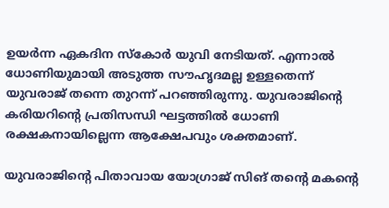ഉയര്‍ന്ന ഏകദിന സ്‌കോര്‍ യുവി നേടിയത്. എന്നാല്‍ ധോണിയുമായി അടുത്ത സൗഹൃദമല്ല ഉള്ളതെന്ന് യുവരാജ് തന്നെ തുറന്ന് പറഞ്ഞിരുന്നു. യുവരാജിന്റെ കരിയറിന്റെ പ്രതിസന്ധി ഘട്ടത്തില്‍ ധോണി രക്ഷകനായില്ലെന്ന ആക്ഷേപവും ശക്തമാണ്.

യുവരാജിന്റെ പിതാവായ യോഗ്രാജ് സിങ് തന്റെ മകന്റെ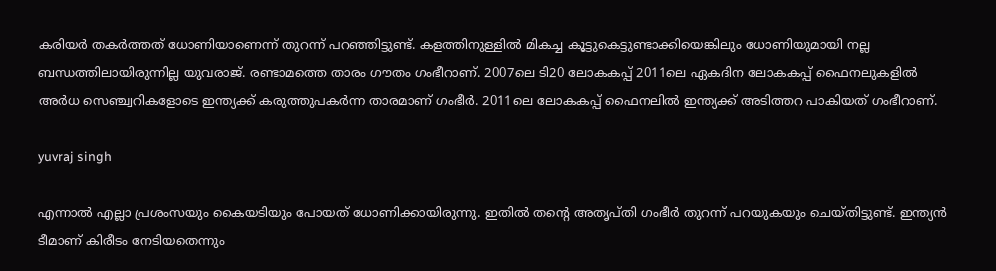കരിയര്‍ തകര്‍ത്തത് ധോണിയാണെന്ന് തുറന്ന് പറഞ്ഞിട്ടുണ്ട്. കളത്തിനുള്ളില്‍ മികച്ച കൂട്ടുകെട്ടുണ്ടാക്കിയെങ്കിലും ധോണിയുമായി നല്ല ബന്ധത്തിലായിരുന്നില്ല യുവരാജ്. രണ്ടാമത്തെ താരം ഗൗതം ഗംഭീറാണ്. 2007ലെ ടി20 ലോകകപ്പ് 2011ലെ ഏകദിന ലോകകപ്പ് ഫൈനലുകളില്‍ അര്‍ധ സെഞ്ച്വറികളോടെ ഇന്ത്യക്ക് കരുത്തുപകര്‍ന്ന താരമാണ് ഗംഭീര്‍. 2011ലെ ലോകകപ്പ് ഫൈനലില്‍ ഇന്ത്യക്ക് അടിത്തറ പാകിയത് ഗംഭീറാണ്.

yuvraj singh

എന്നാല്‍ എല്ലാ പ്രശംസയും കൈയടിയും പോയത് ധോണിക്കായിരുന്നു. ഇതില്‍ തന്റെ അതൃപ്തി ഗംഭീര്‍ തുറന്ന് പറയുകയും ചെയ്തിട്ടുണ്ട്. ഇന്ത്യന്‍ ടീമാണ് കിരീടം നേടിയതെന്നും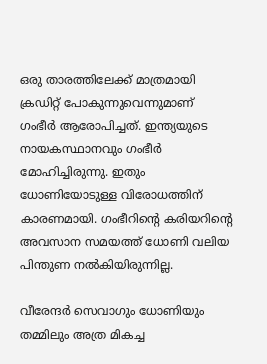ഒരു താരത്തിലേക്ക് മാത്രമായി ക്രഡിറ്റ് പോകുന്നുവെന്നുമാണ് ഗംഭീര്‍ ആരോപിച്ചത്. ഇന്ത്യയുടെ നായകസ്ഥാനവും ഗംഭീര്‍ മോഹിച്ചിരുന്നു. ഇതും ധോണിയോടുള്ള വിരോധത്തിന് കാരണമായി. ഗംഭീറിന്റെ കരിയറിന്റെ അവസാന സമയത്ത് ധോണി വലിയ പിന്തുണ നല്‍കിയിരുന്നില്ല.

വീരേന്ദര്‍ സെവാഗും ധോണിയും തമ്മിലും അത്ര മികച്ച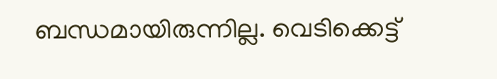ബന്ധമായിരുന്നില്ല. വെടിക്കെട്ട്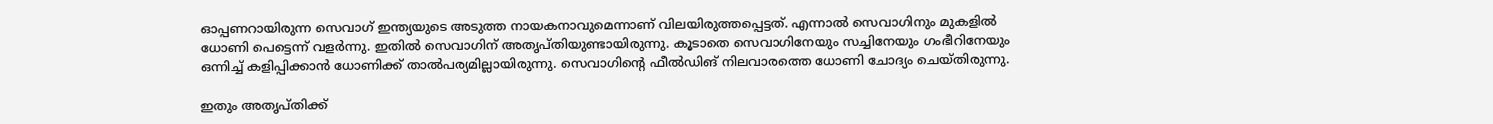ഓപ്പണറായിരുന്ന സെവാഗ് ഇന്ത്യയുടെ അടുത്ത നായകനാവുമെന്നാണ് വിലയിരുത്തപ്പെട്ടത്. എന്നാല്‍ സെവാഗിനും മുകളില്‍ ധോണി പെട്ടെന്ന് വളര്‍ന്നു. ഇതില്‍ സെവാഗിന് അതൃപ്തിയുണ്ടായിരുന്നു. കൂടാതെ സെവാഗിനേയും സച്ചിനേയും ഗംഭീറിനേയും ഒന്നിച്ച് കളിപ്പിക്കാന്‍ ധോണിക്ക് താല്‍പര്യമില്ലായിരുന്നു. സെവാഗിന്റെ ഫീല്‍ഡിങ് നിലവാരത്തെ ധോണി ചോദ്യം ചെയ്തിരുന്നു.

ഇതും അതൃപ്തിക്ക്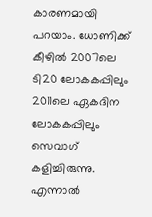കാരണമായി പറയാം. ധോണിക്ക് കീഴില്‍ 2007ലെ ടി20 ലോകകപ്പിലും 2011ലെ ഏകദിന ലോകകപ്പിലും സെവാഗ് കളിച്ചിരുന്നു. എന്നാല്‍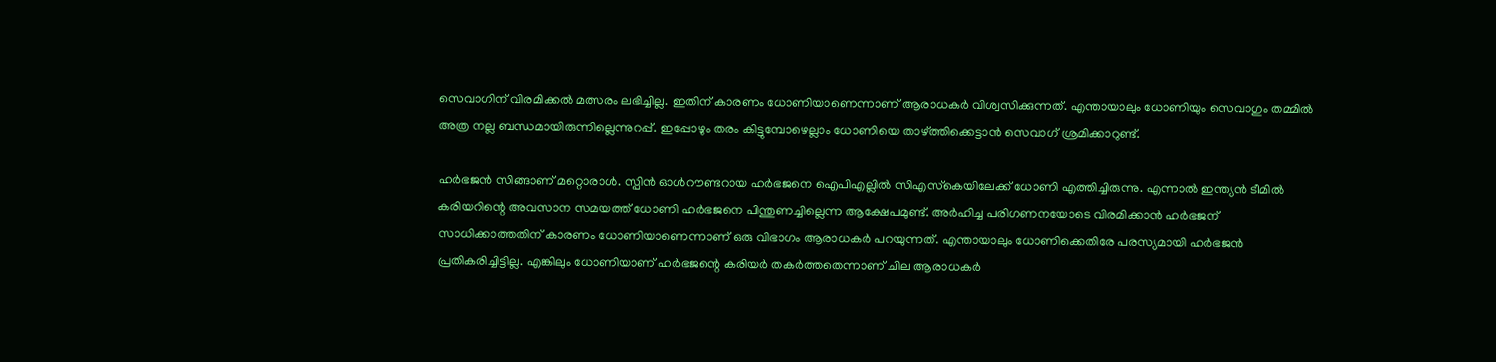സെവാഗിന് വിരമിക്കല്‍ മത്സരം ലഭിച്ചില്ല. ഇതിന് കാരണം ധോണിയാണെന്നാണ് ആരാധകര്‍ വിശ്വസിക്കുന്നത്. എന്തായാലും ധോണിയും സെവാഗും തമ്മില്‍ അത്ര നല്ല ബന്ധമായിരുന്നില്ലെന്നുറപ്പ്. ഇപ്പോഴും തരം കിട്ടുമ്പോഴെല്ലാം ധോണിയെ താഴ്ത്തിക്കെട്ടാന്‍ സെവാഗ് ശ്രമിക്കാറുണ്ട്.

ഹര്‍ഭജന്‍ സിങ്ങാണ് മറ്റൊരാള്‍. സ്പിന്‍ ഓള്‍റൗണ്ടറായ ഹര്‍ഭജനെ ഐപിഎല്ലില്‍ സിഎസ്‌കെയിലേക്ക് ധോണി എത്തിച്ചിരുന്നു. എന്നാല്‍ ഇന്ത്യന്‍ ടീമില്‍ കരിയറിന്റെ അവസാന സമയത്ത് ധോണി ഹര്‍ഭജനെ പിന്തുണച്ചില്ലെന്ന ആക്ഷേപമുണ്ട്. അര്‍ഹിച്ച പരിഗണനയോടെ വിരമിക്കാന്‍ ഹര്‍ഭജന് സാധിക്കാത്തതിന് കാരണം ധോണിയാണെന്നാണ് ഒരു വിഭാഗം ആരാധകര്‍ പറയുന്നത്. എന്തായാലും ധോണിക്കെതിരേ പരസ്യമായി ഹര്‍ഭജന്‍ പ്രതികരിച്ചിട്ടില്ല. എങ്കിലും ധോണിയാണ് ഹര്‍ഭജന്റെ കരിയര്‍ തകര്‍ത്തതെന്നാണ് ചില ആരാധകര്‍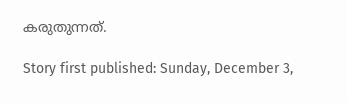കരുതുന്നത്.

Story first published: Sunday, December 3,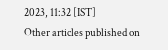2023, 11:32 [IST]
Other articles published on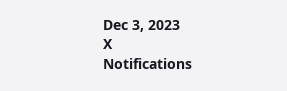Dec 3, 2023
X
Notifications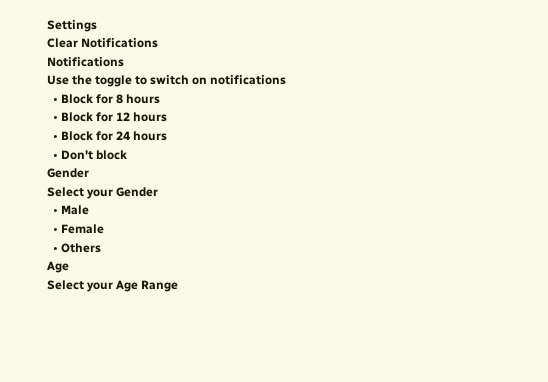Settings
Clear Notifications
Notifications
Use the toggle to switch on notifications
  • Block for 8 hours
  • Block for 12 hours
  • Block for 24 hours
  • Don't block
Gender
Select your Gender
  • Male
  • Female
  • Others
Age
Select your Age Range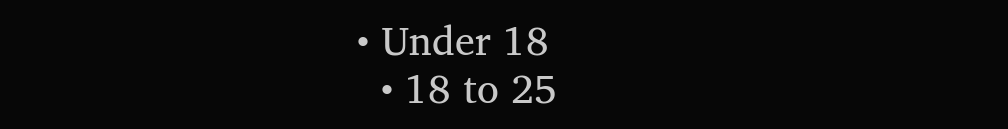• Under 18
  • 18 to 25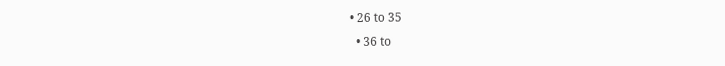• 26 to 35
  • 36 to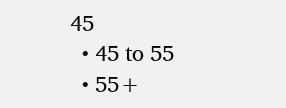45
  • 45 to 55
  • 55+